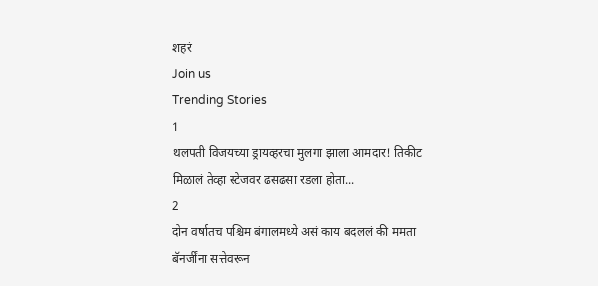शहरं
Join us
Trending Stories
1
थलपती विजयच्या ड्रायव्हरचा मुलगा झाला आमदार! तिकीट मिळालं तेव्हा स्टेजवर ढसढसा रडला होता...
2
दोन वर्षातच पश्चिम बंगालमध्ये असं काय बदललं की ममता बॅनर्जींना सत्तेवरून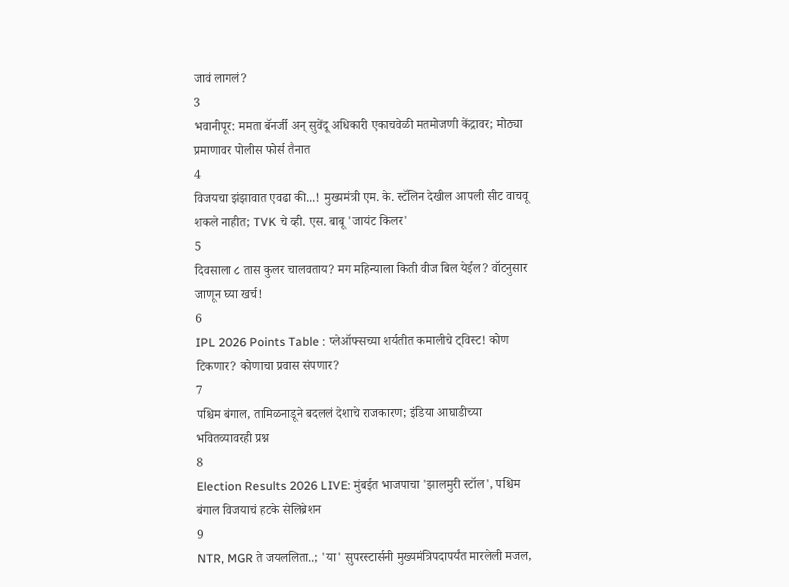जावं लागलं?
3
भवानीपूर: ममता बॅनर्जी अन् सुवेंदू अधिकारी एकाचवेळी मतमोजणी केंद्रावर; मोठ्या प्रमाणावर पोलीस फोर्स तैनात
4
विजयचा झंझावात एवढा की...! मुख्यमंत्री एम. के. स्टॅलिन देखील आपली सीट वाचवू शकले नाहीत; TVK चे व्ही. एस. बाबू 'जायंट किलर'
5
दिवसाला ८ तास कुलर चालवताय? मग महिन्याला किती वीज बिल येईल? वॉटनुसार जाणून घ्या खर्च!
6
IPL 2026 Points Table : प्लेऑफ्सच्या शर्यतीत कमालीचे ट्विस्ट! कोण टिकणार? कोणाचा प्रवास संपणार?
7
पश्चिम बंगाल, तामिळनाडूने बदललं देशाचे राजकारण; इंडिया आघाडीच्या भवितव्यावरही प्रश्न
8
Election Results 2026 LIVE: मुंबईत भाजपाचा 'झालमुरी स्टॉल', पश्चिम बंगाल विजयाचं हटके सेलिब्रेशन
9
NTR, MGR ते जयललिता..; 'या' सुपरस्टार्सनी मुख्यमंत्रिपदापर्यंत मारलेली मजल,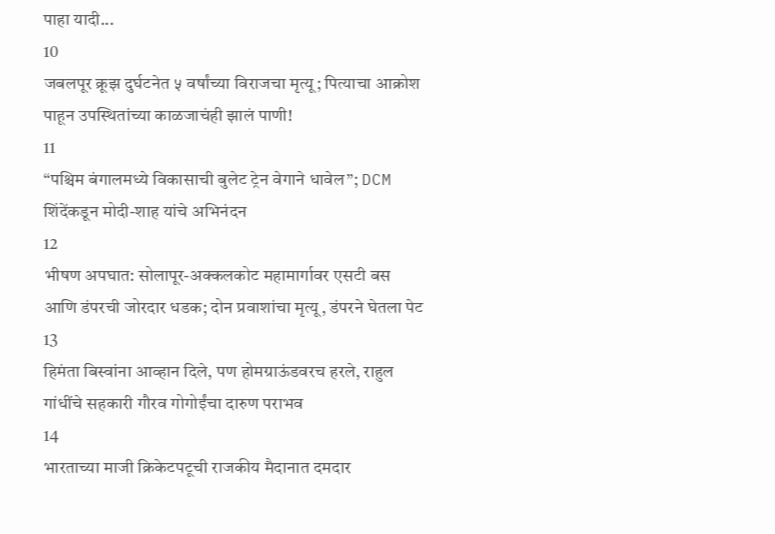पाहा यादी...
10
जबलपूर क्रूझ दुर्घटनेत ५ वर्षांच्या विराजचा मृत्यू; पित्याचा आक्रोश पाहून उपस्थितांच्या काळजाचंही झालं पाणी!
11
“पश्चिम बंगालमध्ये विकासाची बुलेट ट्रेन वेगाने धावेल”; DCM शिंदेंकडून मोदी-शाह यांचे अभिनंदन
12
भीषण अपघात: सोलापूर-अक्कलकोट महामार्गावर एसटी बस आणि डंपरची जोरदार धडक; दोन प्रवाशांचा मृत्यू, डंपरने घेतला पेट
13
हिमंता बिस्वांना आव्हान दिले, पण होमग्राऊंडवरच हरले, राहुल गांधींचे सहकारी गौरव गोगोईंचा दारुण पराभव
14
भारताच्या माजी क्रिकेटपटूची राजकीय मैदानात दमदार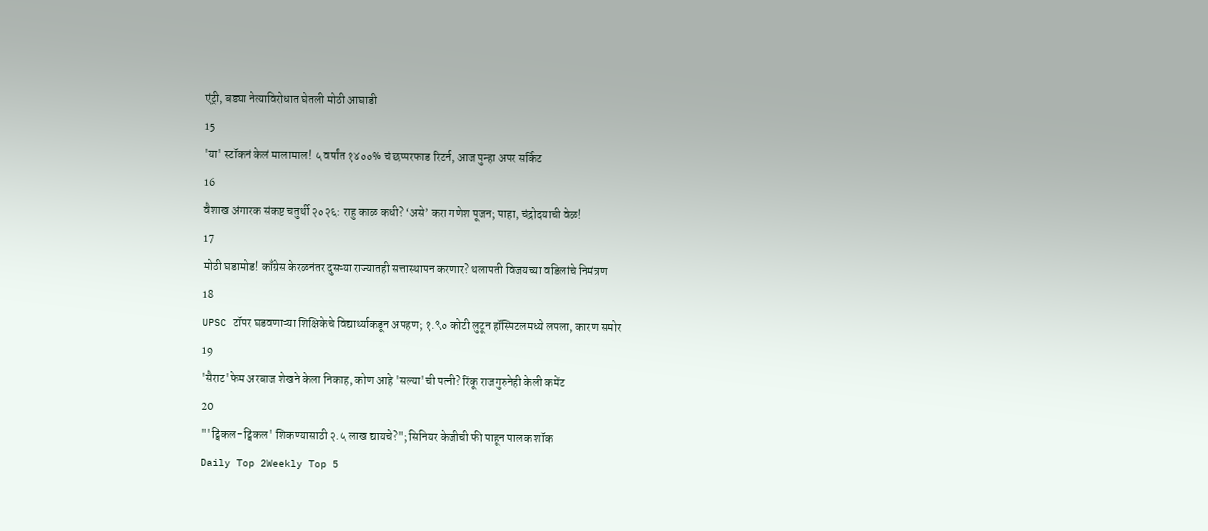एंट्री, बड्या नेत्याविरोधात घेतली मोठी आघाडी
15
'या' स्टॉकनं केलं मालामाल! ५ वर्षांत १४००% चं छप्परफाड रिटर्न, आज पुन्हा अपर सर्किट
16
वैशाख अंगारक संकष्ट चतुर्थी २०२६: राहु काळ कधी? ‘असे’ करा गणेश पूजन; पाहा, चंद्रोदयाची वेळ!
17
मोठी घडामोड! काँग्रेस केरळनंतर दुसऱ्या राज्यातही सत्तास्थापन करणार? थलापती विजयच्या वडिलांचे निमंत्रण
18
UPSC टॉपर घडवणाऱ्या शिक्षिकेचे विद्यार्थ्याकडून अपहण; १.९० कोटी लुटून हॉस्पिटलमध्ये लपला, कारण समोर
19
'सैराट'फेम अरबाज शेखने केला निकाह, कोण आहे 'सल्या'ची पत्नी? रिंकू राजगुरुनेही केली कमेंट
20
"'ट्विंकल-ट्विंकल' शिकण्यासाठी २.५ लाख द्यायचे?"; सिनियर केजीची फी पाहून पालक शॉक
Daily Top 2Weekly Top 5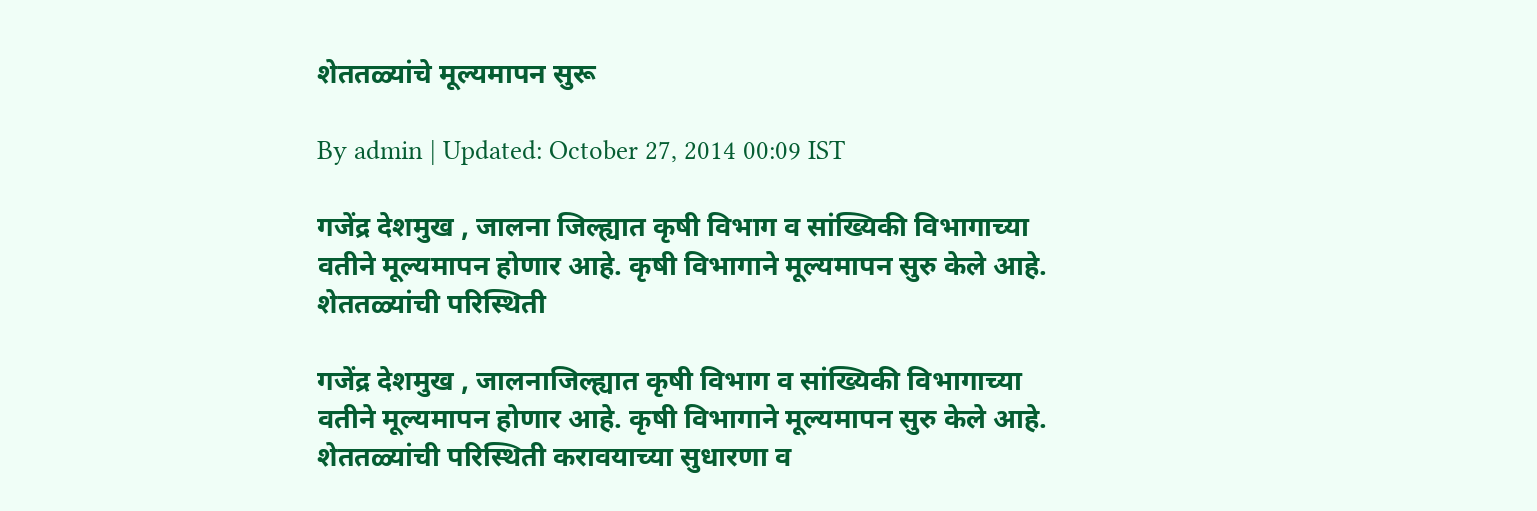शेततळ्यांचे मूल्यमापन सुरू

By admin | Updated: October 27, 2014 00:09 IST

गजेंद्र देशमुख , जालना जिल्ह्यात कृषी विभाग व सांख्यिकी विभागाच्या वतीने मूल्यमापन होणार आहे. कृषी विभागाने मूल्यमापन सुरु केले आहे. शेततळ्यांची परिस्थिती

गजेंद्र देशमुख , जालनाजिल्ह्यात कृषी विभाग व सांख्यिकी विभागाच्या वतीने मूल्यमापन होणार आहे. कृषी विभागाने मूल्यमापन सुरु केले आहे. शेततळ्यांची परिस्थिती करावयाच्या सुधारणा व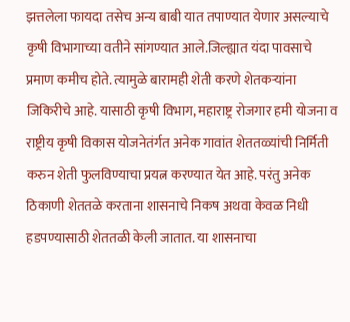झत्तलेला फायदा तसेच अन्य बाबी यात तपाण्यात येणार असल्याचे कृषी विभागाच्या वतीने सांगण्यात आले.जिल्ह्यात यंदा पावसाचे प्रमाण कमीच होते. त्यामुळे बारामही शेती करणे शेतकऱ्यांना जिकिरीचे आहे. यासाठी कृषी विभाग, महाराष्ट्र रोजगार हमी योजना व राष्ट्रीय कृषी विकास योजनेतंर्गत अनेक गावांत शेततळ्यांची निर्मिती करुन शेती फुलविण्याचा प्रयत्न करण्यात येत आहे. परंतु अनेक ठिकाणी शेततळे करताना शासनाचे निकष अथवा केवळ निधी हडपण्यासाठी शेततळी केली जातात. या शासनाचा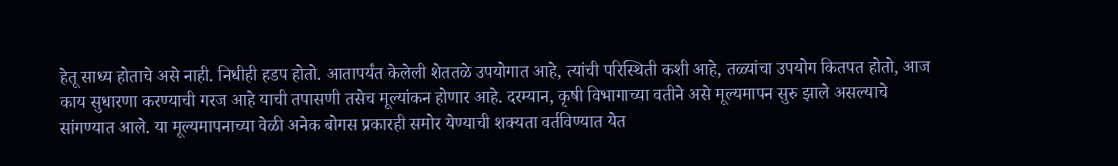हेतू साध्य होताचे असे नाही. निधीही हडप होतो. आतापर्यंत केलेली शेततळे उपयोगात आहे, त्यांची परिस्थिती कशी आहे, तळ्यांचा उपयोग कितपत होतो, आज काय सुधारणा करण्याची गरज आहे याची तपासणी तसेच मूल्यांकन होणार आहे. दरम्यान, कृषी विभागाच्या वतीने असे मूल्यमापन सुरु झाले असल्याचे सांगण्यात आले. या मूल्यमापनाच्या वेळी अनेक बोगस प्रकारही समोर येण्याची शक्यता वर्तविण्यात येत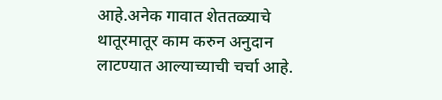आहे.अनेक गावात शेततळ्याचे थातूरमातूर काम करुन अनुदान लाटण्यात आल्याच्याची चर्चा आहे.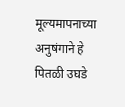मूल्यमापनाच्या अनुषंगाने हे पितळी उघडे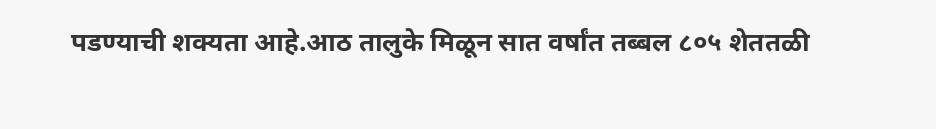पडण्याची शक्यता आहे.आठ तालुके मिळून सात वर्षांत तब्बल ८०५ शेततळी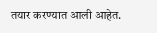तयार करण्यात आली आहेत.